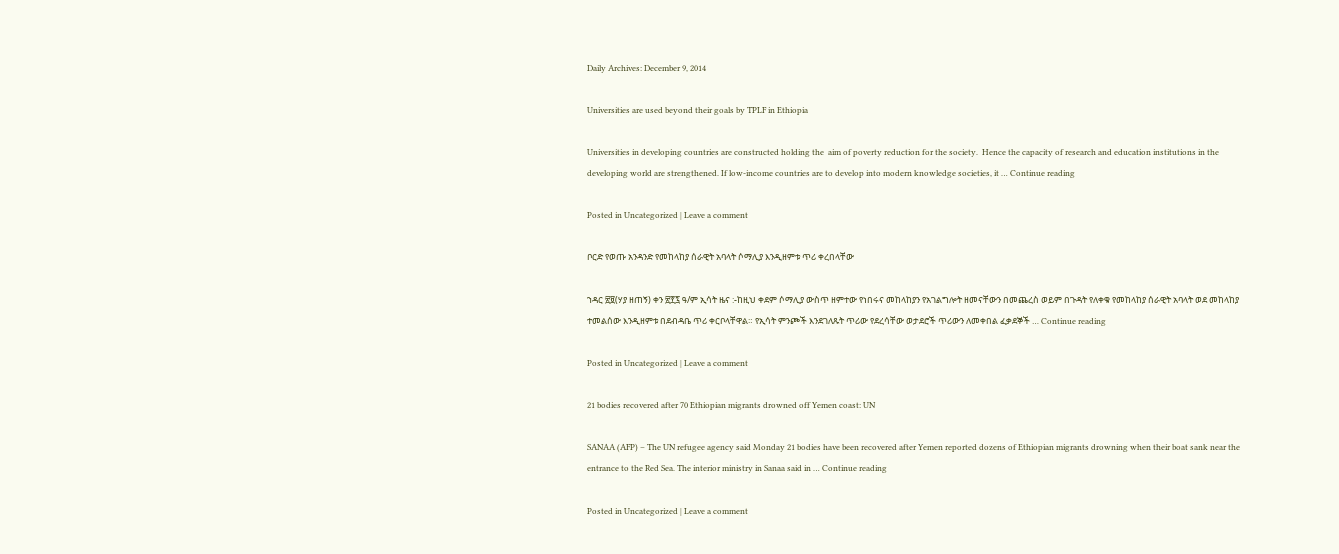Daily Archives: December 9, 2014

Universities are used beyond their goals by TPLF in Ethiopia

Universities in developing countries are constructed holding the  aim of poverty reduction for the society.  Hence the capacity of research and education institutions in the developing world are strengthened. If low-income countries are to develop into modern knowledge societies, it … Continue reading

Posted in Uncategorized | Leave a comment

ቦርድ የወጡ አንዳንድ የመከላከያ ሰራዊት አባላት ሶማሊያ እንዲዘምቱ ጥሪ ቀረበላቸው

ኀዳር ፳፱(ሃያ ዘጠኝ) ቀን ፳፻፯ ዓ/ም ኢሳት ዜና :-ከዚህ ቀደም ሶማሊያ ውስጥ ዘምተው የነበሩና መከላከያን የአገልግሎት ዘመናቸውን በመጨረስ ወይም በጉዳት የለቀቁ የመከላከያ ሰራዊት አባላት ወደ መከላከያ ተመልሰው እንዲዘምቱ በደብዳቤ ጥሪ ቀርቦላቸዋል። የኢሳት ምንጮች እንደገለጹት ጥሪው የደረሳቸው ወታደሮች ጥሪውን ለመቀበል ፈቃደኞች … Continue reading

Posted in Uncategorized | Leave a comment

21 bodies recovered after 70 Ethiopian migrants drowned off Yemen coast: UN

SANAA (AFP) – The UN refugee agency said Monday 21 bodies have been recovered after Yemen reported dozens of Ethiopian migrants drowning when their boat sank near the entrance to the Red Sea. The interior ministry in Sanaa said in … Continue reading

Posted in Uncategorized | Leave a comment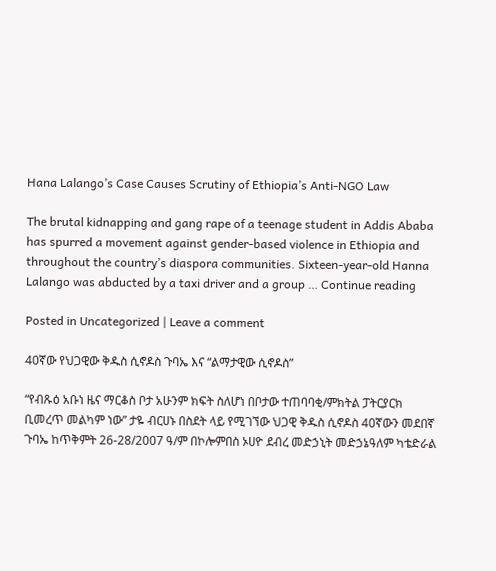Hana Lalango’s Case Causes Scrutiny of Ethiopia’s Anti-NGO Law

The brutal kidnapping and gang rape of a teenage student in Addis Ababa has spurred a movement against gender-based violence in Ethiopia and throughout the country’s diaspora communities. Sixteen-year-old Hanna Lalango was abducted by a taxi driver and a group … Continue reading

Posted in Uncategorized | Leave a comment

40ኛው የህጋዊው ቅዱስ ሲኖዶስ ጉባኤ እና “ልማታዊው ሲኖዶስ”

“የብጹዕ አቡነ ዜና ማርቆስ ቦታ አሁንም ክፍት ስለሆነ በቦታው ተጠባባቂ/ምክትል ፓትርያርክ ቢመረጥ መልካም ነው” ታዬ ብርሀኑ በስደት ላይ የሚገኘው ህጋዊ ቅዱስ ሲኖዶስ 40ኛውን መደበኛ ጉባኤ ከጥቅምት 26-28/2007 ዓ/ም በኮሎምበስ ኦሀዮ ደብረ መድኃኒት መድኃኔዓለም ካቴድራል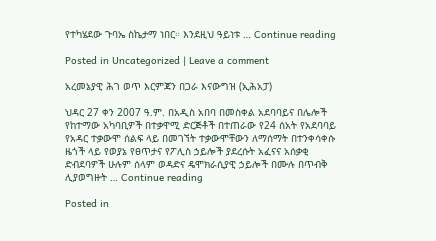የተካሄደው ጉባኤ ስኬታማ ነበር። እንደዚህ ዓይነቱ … Continue reading

Posted in Uncategorized | Leave a comment

አረመኔያዊ ሕገ ወጥ እርምጃን በጋራ እናውግዝ (ኢሕአፓ)

ህዳር 27 ቀን 2007 ዓ.ም. በአዲስ አበባ በመስቀል አደባባይና በሌሎች የከተማው አካባቢዎች በተቃዋሚ ድርጅቶች በተጠራው የ24 ሰአት የአደባባይ የአዳር ተቃውሞ ሰልፍ ላይ በመገኘት ተቃውሞቸውን ለማሰማት በተንቀሳቀሱ ዜጎች ላይ የወያኔ የፀጥታና የፖሊስ ኃይሎች ያደረሱት አፈናና አሰቃቂ ድብደባዎች ሁሉም ሰላም ወዳድና ዴሞክራሲያዊ ኃይሎች በሙሉ በጥብቅ ሊያወግዙት … Continue reading

Posted in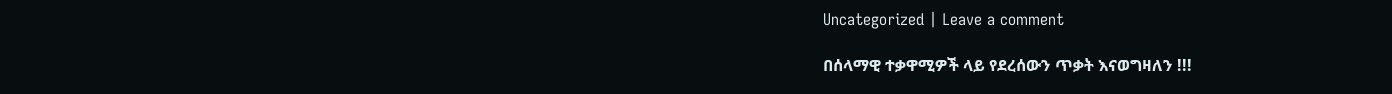Uncategorized | Leave a comment

በሰላማዊ ተቃዋሚዎች ላይ የደረሰውን ጥቃት እናወግዛለን !!!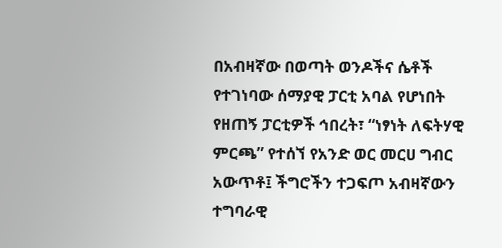በአብዛኛው በወጣት ወንዶችና ሴቶች የተገነባው ሰማያዊ ፓርቲ አባል የሆነበት የዘጠኝ ፓርቲዎች ኅበረት፣ “ነፃነት ለፍትሃዊ ምርጫ” የተሰኘ የአንድ ወር መርሀ ግብር አውጥቶ፤ ችግሮችን ተጋፍጦ አብዛኛውን ተግባራዊ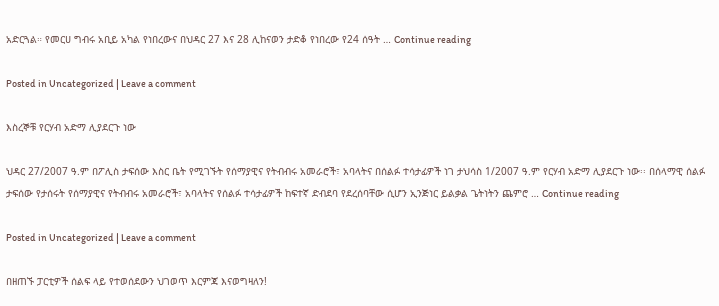አድርጓል። የመርሀ ግብሩ አቢይ አካል የነበረውና በህዳር 27 እና 28 ሊከናወን ታድቆ የነበረው የ24 ሰዓት … Continue reading

Posted in Uncategorized | Leave a comment

እስረኞቹ የርሃብ አድማ ሊያደርጉ ነው

ህዳር 27/2007 ዓ.ም በፖሊስ ታፍሰው እስር ቤት የሚገኙት የሰማያዊና የትብብሩ አመራሮች፣ አባላትና በሰልፉ ተሳታፊዎች ነገ ታህሳስ 1/2007 ዓ.ም የርሃብ አድማ ሊያደርጉ ነው፡፡ በሰላማዊ ሰልፉ ታፍሰው የታሰሩት የሰማያዊና የትብብሩ አመራሮች፣ አባላትና የሰልፉ ተሳታፊዎች ከፍተኛ ድብደባ የደረሰባቸው ሲሆን ኢንጅነር ይልቃል ጌትነትን ጨምሮ … Continue reading

Posted in Uncategorized | Leave a comment

በዘጠኙ ፓርቲዎች ሰልፍ ላይ የተወሰደውን ህገወጥ እርምጃ እናወግዛለን!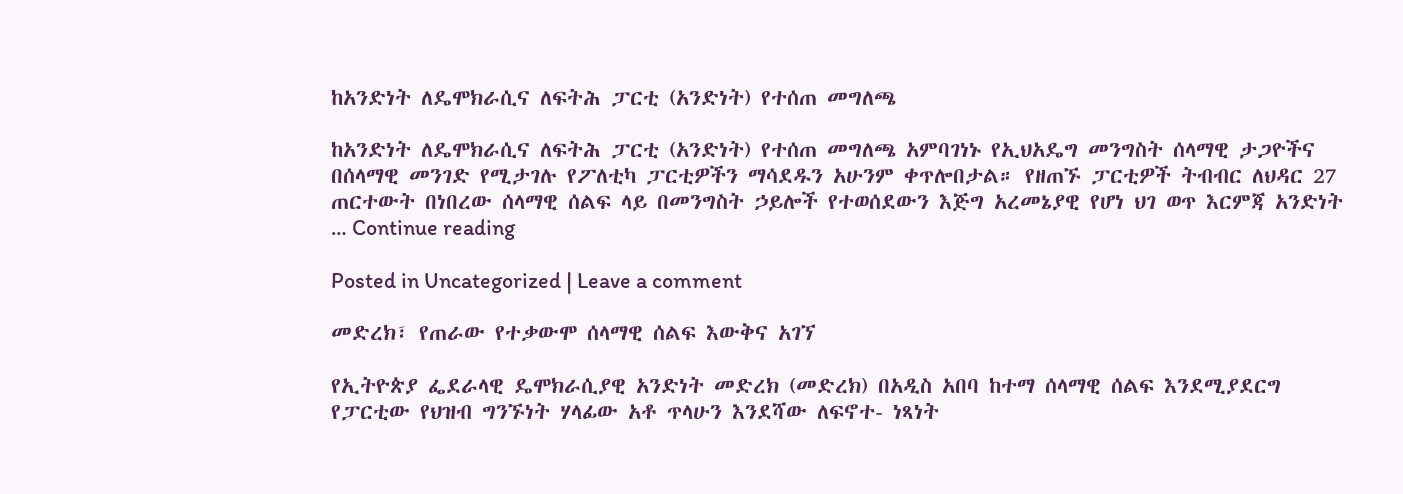ከአንድነት ለዴሞክራሲና ለፍትሕ ፓርቲ (አንድነት) የተሰጠ መግለጫ

ከአንድነት ለዴሞክራሲና ለፍትሕ ፓርቲ (አንድነት) የተሰጠ መግለጫ አምባገነኑ የኢህአዴግ መንግስት ሰላማዊ ታጋዮችና በሰላማዊ መንገድ የሚታገሉ የፖለቲካ ፓርቲዎችን ማሳደዱን አሁንም ቀጥሎበታል። የዘጠኙ ፓርቲዎች ትብብር ለህዳር 27 ጠርተውት በነበረው ሰላማዊ ሰልፍ ላይ በመንግስት ኃይሎች የተወሰደውን እጅግ አረመኔያዊ የሆነ ህገ ወጥ እርምጃ አንድነት … Continue reading

Posted in Uncategorized | Leave a comment

መድረክ፣ የጠራው የተቃውሞ ሰላማዊ ሰልፍ እውቅና አገኘ

የኢትዮጵያ ፌደራላዊ ዴሞክራሲያዊ አንድነት መድረክ (መድረክ) በአዲስ አበባ ከተማ ሰላማዊ ሰልፍ እንደሚያደርግ የፓርቲው የህዝብ ግንኙነት ሃላፊው አቶ ጥላሁን እንደሻው ለፍኖተ- ነጻነት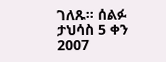ገለጹ፡፡ ሰልፉ ታህሳስ 5 ቀን 2007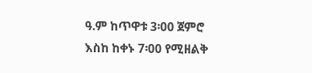ዓ.ም ከጥዋቱ 3፡00 ጀምሮ እስከ ከቀኑ 7፡00 የሚዘልቅ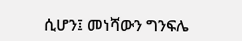ሲሆን፤ መነሻውን ግንፍሌ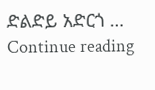ድልድይ አድርጎ … Continue reading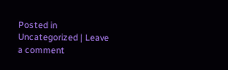Posted in Uncategorized | Leave a comment